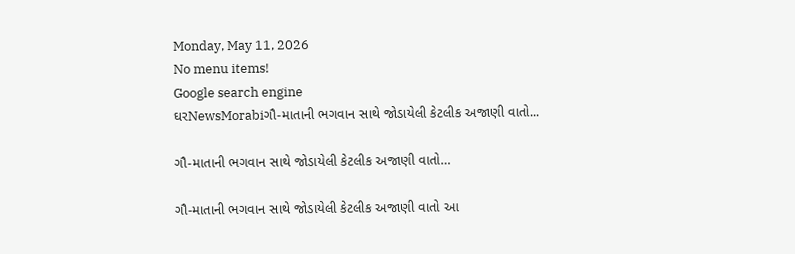Monday, May 11, 2026
No menu items!
Google search engine
ઘરNewsMorabiગૌ-માતાની ભગવાન સાથે જોડાયેલી કેટલીક અજાણી વાતો...

ગૌ-માતાની ભગવાન સાથે જોડાયેલી કેટલીક અજાણી વાતો…

ગૌ-માતાની ભગવાન સાથે જોડાયેલી કેટલીક અજાણી વાતો આ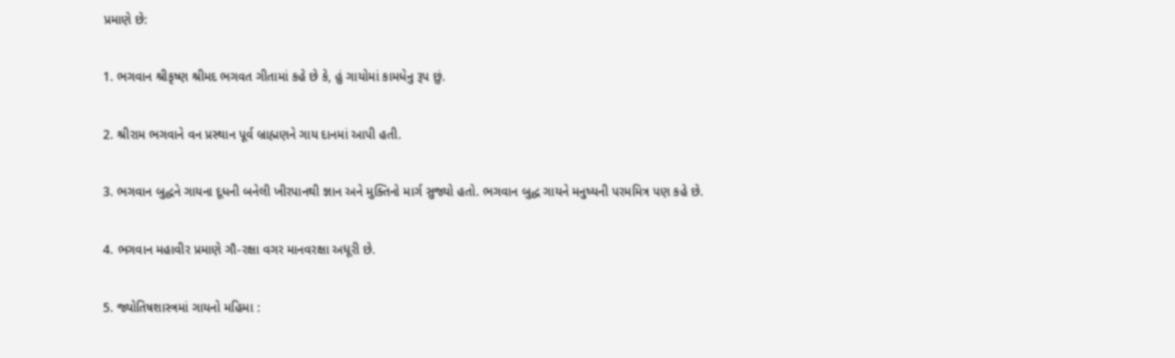પ્રમાણે છે:

1. ભગવાન શ્રીકૃષ્ણ શ્રીમદ ભગવત ગીતામાં કહે છે કે, હું ગાયોમાં કામધેનુ રૂપ છું.

2. શ્રીરામ ભગવાને વન પ્રસ્થાન પૂર્વ બ્રાહ્મણને ગાય દાનમાં આપી હતી.

3. ભગવાન બુદ્ધને ગાયના દૂધની બનેલી ખીરપાનથી જ્ઞાન અને મુક્તિનો માર્ગ સુજ્યો હતો. ભગવાન બુદ્ધ ગાયને મનુષ્યની પરમમિત્ર પણ કહે છે.

4. ભગવાન મહાવીર પ્રમાણે ગૌ-રક્ષા વગર માનવરક્ષા અધૂરી છે.

5. જ્યોતિષશાસ્ત્રમાં ગાયનો મહિમા :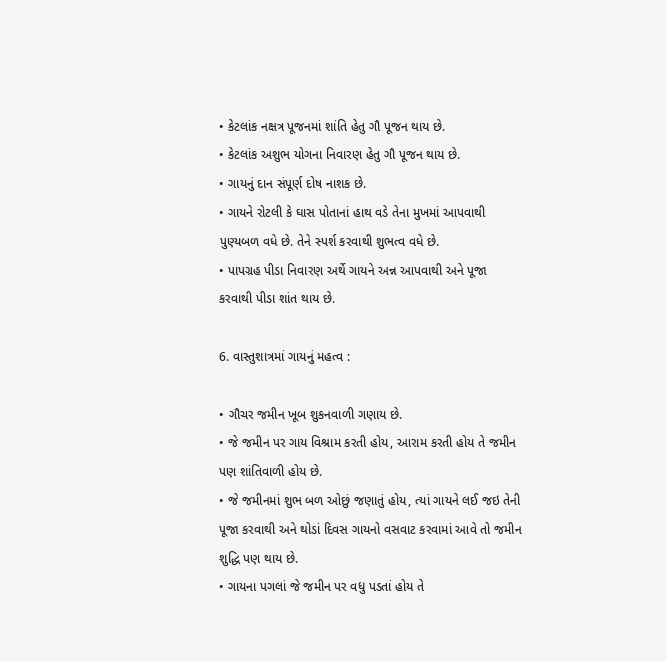• કેટલાંક નક્ષત્ર પૂજનમાં શાંતિ હેતુ ગૌ પૂજન થાય છે.
• કેટલાંક અશુભ યોગના નિવારણ હેતુ ગૌ પૂજન થાય છે.
• ગાયનું દાન સંપૂર્ણ દોષ નાશક છે.
• ગાયને રોટલી કે ઘાસ પોતાનાં હાથ વડે તેના મુખમાં આપવાથી પુણ્યબળ વધે છે. તેને સ્પર્શ કરવાથી શુભત્વ વધે છે.
• પાપગ્રહ પીડા નિવારણ અર્થે ગાયને અન્ન આપવાથી અને પૂજા કરવાથી પીડા શાંત થાય છે.

6. વાસ્તુશાત્રમાં ગાયનું મહત્વ :

• ગૌચર જમીન ખૂબ શુકનવાળી ગણાય છે.
• જે જમીન પર ગાય વિશ્રામ કરતી હોય, આરામ કરતી હોય તે જમીન પણ શાંતિવાળી હોય છે.
• જે જમીનમાં શુભ બળ ઓછું જણાતું હોય, ત્યાં ગાયને લઈ જઇ તેની પૂજા કરવાથી અને થોડાં દિવસ ગાયનો વસવાટ કરવામાં આવે તો જમીન શુદ્ધિ પણ થાય છે.
• ગાયના પગલાં જે જમીન પર વધુ પડતાં હોય તે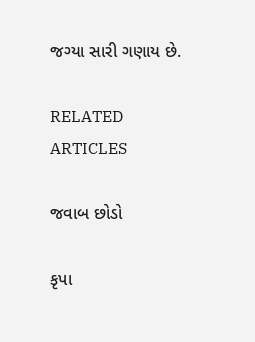જગ્યા સારી ગણાય છે.

RELATED ARTICLES

જવાબ છોડો

કૃપા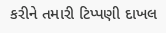કરીને તમારી ટિપ્પણી દાખલ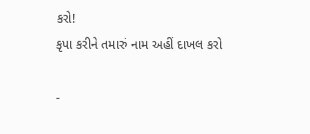કરો!
કૃપા કરીને તમારું નામ અહીં દાખલ કરો

-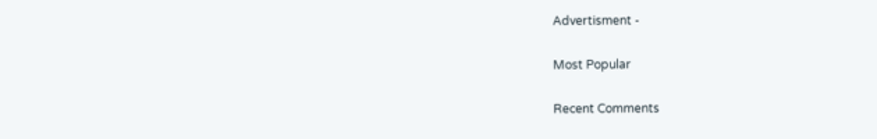Advertisment -

Most Popular

Recent Comments